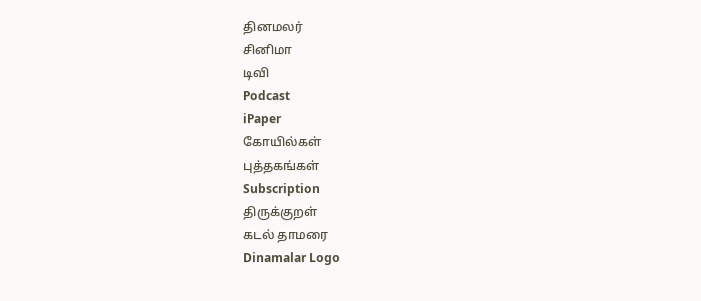தினமலர்
சினிமா
டிவி
Podcast
iPaper
கோயில்கள்
புத்தகங்கள்
Subscription
திருக்குறள்
கடல் தாமரை
Dinamalar Logo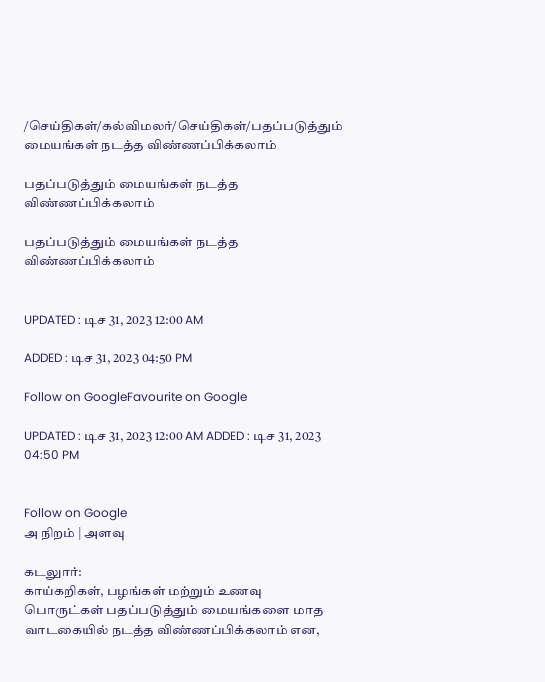/செய்திகள்/கல்விமலர்/செய்திகள்/பதப்படுத்தும் மையங்கள் நடத்த விண்ணப்பிக்கலாம்

பதப்படுத்தும் மையங்கள் நடத்த விண்ணப்பிக்கலாம்

பதப்படுத்தும் மையங்கள் நடத்த விண்ணப்பிக்கலாம்


UPDATED : டிச 31, 2023 12:00 AM

ADDED : டிச 31, 2023 04:50 PM

Follow on GoogleFavourite on Google

UPDATED : டிச 31, 2023 12:00 AM ADDED : டிச 31, 2023 04:50 PM


Follow on Google
அ நிறம் | அளவு

கடலுார்:
காய்கறிகள், பழங்கள் மற்றும் உணவு பொருட்கள் பதப்படுத்தும் மையங்களை மாத வாடகையில் நடத்த விண்ணப்பிக்கலாம் என,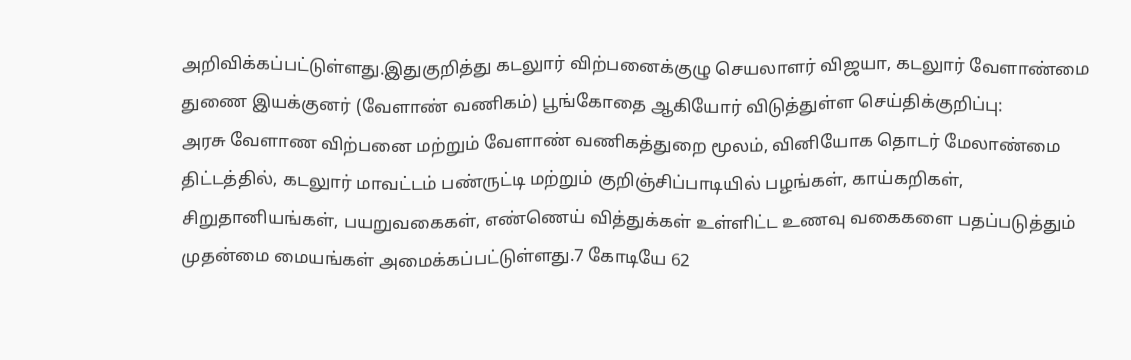அறிவிக்கப்பட்டுள்ளது.இதுகுறித்து கடலுார் விற்பனைக்குழு செயலாளர் விஜயா, கடலுார் வேளாண்மை துணை இயக்குனர் (வேளாண் வணிகம்) பூங்கோதை ஆகியோர் விடுத்துள்ள செய்திக்குறிப்பு:
அரசு வேளாண விற்பனை மற்றும் வேளாண் வணிகத்துறை மூலம், வினியோக தொடர் மேலாண்மை திட்டத்தில், கடலுார் மாவட்டம் பண்ருட்டி மற்றும் குறிஞ்சிப்பாடியில் பழங்கள், காய்கறிகள், சிறுதானியங்கள், பயறுவகைகள், எண்ணெய் வித்துக்கள் உள்ளிட்ட உணவு வகைகளை பதப்படுத்தும் முதன்மை மையங்கள் அமைக்கப்பட்டுள்ளது.7 கோடியே 62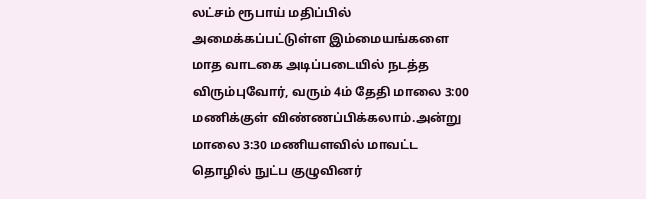லட்சம் ரூபாய் மதிப்பில் அமைக்கப்பட்டுள்ள இம்மையங்களை மாத வாடகை அடிப்படையில் நடத்த விரும்புவோர், வரும் 4ம் தேதி மாலை 3:00 மணிக்குள் விண்ணப்பிக்கலாம்.அன்று மாலை 3:30 மணியளவில் மாவட்ட தொழில் நுட்ப குழுவினர்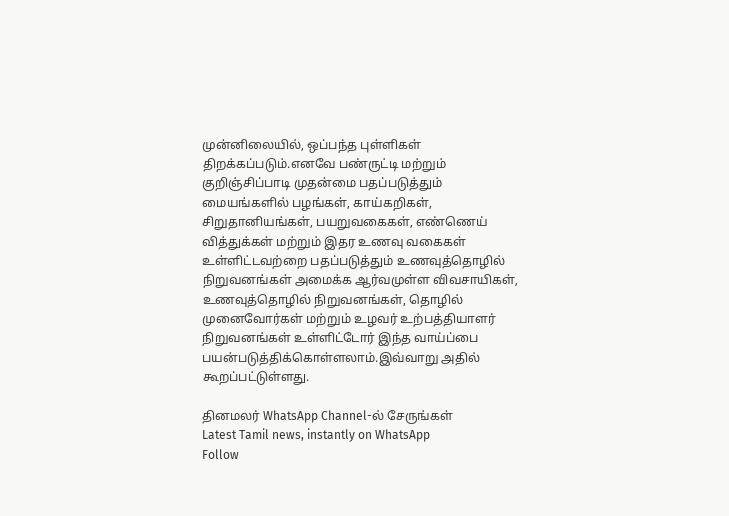முன்னிலையில், ஒப்பந்த புள்ளிகள் திறக்கப்படும்.எனவே பண்ருட்டி மற்றும் குறிஞ்சிப்பாடி முதன்மை பதப்படுத்தும் மையங்களில் பழங்கள், காய்கறிகள், சிறுதானியங்கள், பயறுவகைகள், எண்ணெய் வித்துக்கள் மற்றும் இதர உணவு வகைகள் உள்ளிட்டவற்றை பதப்படுத்தும் உணவுத்தொழில் நிறுவனங்கள் அமைக்க ஆர்வமுள்ள விவசாயிகள், உணவுத்தொழில் நிறுவனங்கள், தொழில் முனைவோர்கள் மற்றும் உழவர் உற்பத்தியாளர் நிறுவனங்கள் உள்ளிட்டோர் இந்த வாய்ப்பை பயன்படுத்திக்கொள்ளலாம்.இவ்வாறு அதில் கூறப்பட்டுள்ளது.

தினமலர் WhatsApp Channel-ல் சேருங்கள்
Latest Tamil news, instantly on WhatsApp
Follow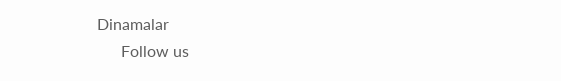Dinamalar
      Follow us